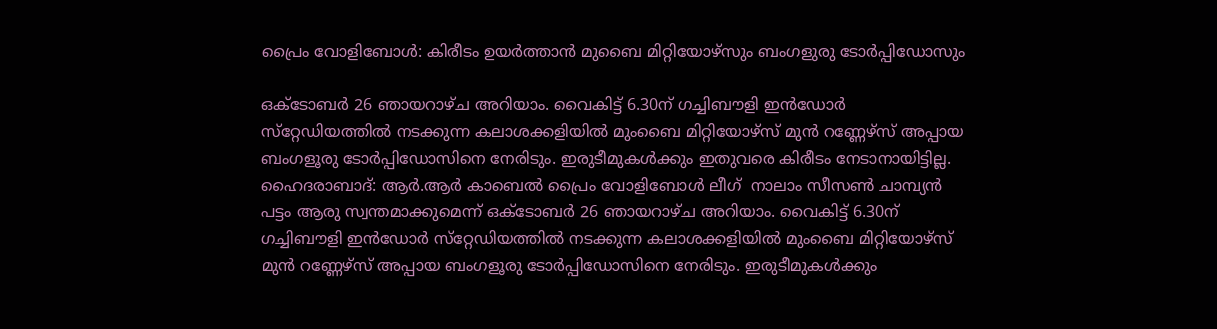പ്രൈം വോളിബോള്‍: കിരീടം ഉയര്‍ത്താന്‍ മുബൈ മിറ്റിയോഴ്‌സും ബംഗളുരു ടോര്‍പ്പിഡോസും

ഒക്ടോബര്‍ 26 ഞായറാഴ്ച അറിയാം. വൈകിട്ട് 6.30ന് ഗച്ചിബൗളി ഇന്‍ഡോര്‍ സ്‌റ്റേഡിയത്തില്‍ നടക്കുന്ന കലാശക്കളിയില്‍ മുംബൈ മിറ്റിയോഴ്‌സ് മുന്‍ റണ്ണേഴ്‌സ് അപ്പായ ബംഗളൂരു ടോര്‍പ്പിഡോസിനെ നേരിടും. ഇരുടീമുകള്‍ക്കും ഇതുവരെ കിരീടം നേടാനായിട്ടില്ല.
ഹൈദരാബാദ്: ആര്‍.ആര്‍ കാബെല്‍ പ്രൈം വോളിബോള്‍ ലീഗ്  നാലാം സീസണ്‍ ചാമ്പ്യന്‍ പട്ടം ആരു സ്വന്തമാക്കുമെന്ന് ഒക്ടോബര്‍ 26 ഞായറാഴ്ച അറിയാം. വൈകിട്ട് 6.30ന് ഗച്ചിബൗളി ഇന്‍ഡോര്‍ സ്‌റ്റേഡിയത്തില്‍ നടക്കുന്ന കലാശക്കളിയില്‍ മുംബൈ മിറ്റിയോഴ്‌സ് മുന്‍ റണ്ണേഴ്‌സ് അപ്പായ ബംഗളൂരു ടോര്‍പ്പിഡോസിനെ നേരിടും. ഇരുടീമുകള്‍ക്കും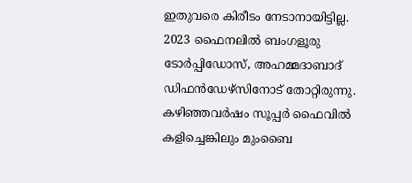ഇതുവരെ കിരീടം നേടാനായിട്ടില്ല. 2023 ഫൈനലില്‍ ബംഗളൂരു ടോര്‍പ്പിഡോസ്, അഹമ്മദാബാദ് ഡിഫന്‍ഡേഴ്‌സിനോട് തോറ്റിരുന്നു. കഴിഞ്ഞവര്‍ഷം സൂപ്പര്‍ ഫൈവില്‍ കളിച്ചെങ്കിലും മുംബൈ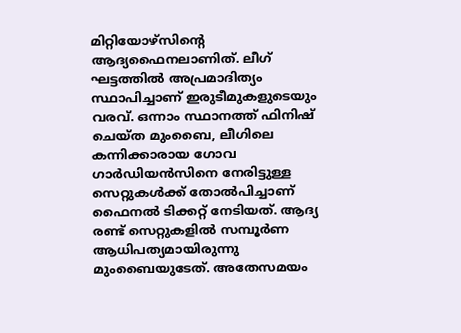മിറ്റിയോഴ്‌സിന്റെ ആദ്യഫൈനലാണിത്. ലീഗ് ഘട്ടത്തില്‍ അപ്രമാദിത്യം സ്ഥാപിച്ചാണ് ഇരുടീമുകളുടെയും വരവ്. ഒന്നാം സ്ഥാനത്ത് ഫിനിഷ് ചെയ്ത മുംബൈ, ലീഗിലെ കന്നിക്കാരായ ഗോവ ഗാര്‍ഡിയന്‍സിനെ നേരിട്ടുള്ള സെറ്റുകള്‍ക്ക് തോല്‍പിച്ചാണ് ഫൈനല്‍ ടിക്കറ്റ് നേടിയത്. ആദ്യ രണ്ട് സെറ്റുകളില്‍ സമ്പൂര്‍ണ ആധിപത്യമായിരുന്നു മുംബൈയുടേത്. അതേസമയം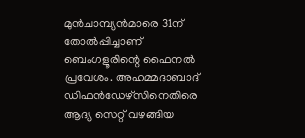മുന്‍ചാമ്പ്യന്‍മാരെ 31ന് തോല്‍പ്പിച്ചാണ് ബെംഗളൂരിന്റെ ഫൈനല്‍ പ്രവേശം. അഹമ്മദാബാദ് ഡിഫന്‍ഡേഴ്‌സിനെതിരെ ആദ്യ സെറ്റ് വഴങ്ങിയ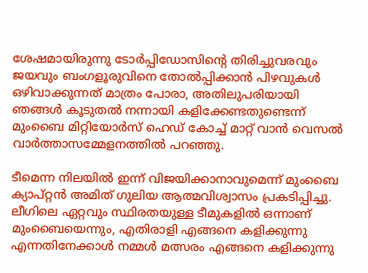ശേഷമായിരുന്നു ടോര്‍പ്പിഡോസിന്റെ തിരിച്ചുവരവും ജയവും ബംഗളൂരുവിനെ തോല്‍പ്പിക്കാന്‍ പിഴവുകള്‍ ഒഴിവാക്കുന്നത് മാത്രം പോരാ, അതിലുപരിയായി ഞങ്ങള്‍ കൂടുതല്‍ നന്നായി കളിക്കേണ്ടതുണ്ടെന്ന് മുംബൈ മിറ്റിയോര്‍സ് ഹെഡ് കോച്ച് മാറ്റ് വാന്‍ വെസല്‍ വാര്‍ത്താസമ്മേളനത്തില്‍ പറഞ്ഞു.

ടീമെന്ന നിലയില്‍ ഇന്ന് വിജയിക്കാനാവുമെന്ന് മുംബൈ ക്യാപ്റ്റന്‍ അമിത് ഗുലിയ ആത്മവിശ്വാസം പ്രകടിപ്പിച്ചു. ലീഗിലെ ഏറ്റവും സ്ഥിരതയുള്ള ടീമുകളില്‍ ഒന്നാണ് മുംബൈയെന്നും, എതിരാളി എങ്ങനെ കളിക്കുന്നു എന്നതിനേക്കാള്‍ നമ്മള്‍ മത്സരം എങ്ങനെ കളിക്കുന്നു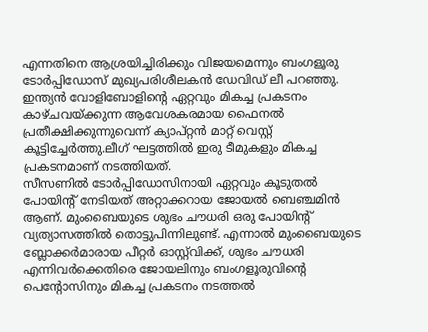എന്നതിനെ ആശ്രയിച്ചിരിക്കും വിജയമെന്നും ബംഗളൂരു ടോര്‍പ്പിഡോസ് മുഖ്യപരിശീലകന്‍ ഡേവിഡ് ലീ പറഞ്ഞു. ഇന്ത്യന്‍ വോളിബോളിന്റെ ഏറ്റവും മികച്ച പ്രകടനം കാഴ്ചവയ്ക്കുന്ന ആവേശകരമായ ഫൈനല്‍ പ്രതീക്ഷിക്കുന്നുവെന്ന് ക്യാപ്റ്റന്‍ മാറ്റ് വെസ്റ്റ് കൂട്ടിച്ചേര്‍ത്തു.ലീഗ് ഘട്ടത്തില്‍ ഇരു ടീമുകളും മികച്ച പ്രകടനമാണ് നടത്തിയത്.
സീസണില്‍ ടോര്‍പ്പിഡോസിനായി ഏറ്റവും കൂടുതല്‍ പോയിന്റ് നേടിയത് അറ്റാക്കറായ ജോയല്‍ ബെഞ്ചമിന്‍ ആണ്. മുംബൈയുടെ ശുഭം ചൗധരി ഒരു പോയിന്റ് വ്യത്യാസത്തില്‍ തൊട്ടുപിന്നിലുണ്ട്. എന്നാല്‍ മുംബൈയുടെ ബ്ലോക്കര്‍മാരായ പീറ്റര്‍ ഓസ്റ്റ്‌വിക്ക്, ശുഭം ചൗധരി എന്നിവര്‍ക്കെതിരെ ജോയലിനും ബംഗളൂരുവിന്റെ പെന്റോസിനും മികച്ച പ്രകടനം നടത്തല്‍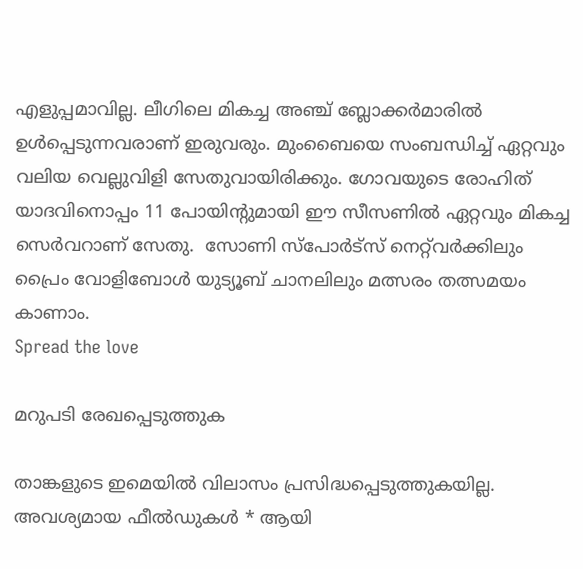എളുപ്പമാവില്ല. ലീഗിലെ മികച്ച അഞ്ച് ബ്ലോക്കര്‍മാരില്‍ ഉള്‍പ്പെടുന്നവരാണ് ഇരുവരും. മുംബൈയെ സംബന്ധിച്ച് ഏറ്റവും വലിയ വെല്ലുവിളി സേതുവായിരിക്കും. ഗോവയുടെ രോഹിത് യാദവിനൊപ്പം 11 പോയിന്റുമായി ഈ സീസണില്‍ ഏറ്റവും മികച്ച സെര്‍വറാണ് സേതു.  സോണി സ്‌പോര്‍ട്‌സ് നെറ്റ്‌വര്‍ക്കിലും പ്രൈം വോളിബോള്‍ യുട്യൂബ് ചാനലിലും മത്സരം തത്സമയം കാണാം.
Spread the love

മറുപടി രേഖപ്പെടുത്തുക

താങ്കളുടെ ഇമെയില്‍ വിലാസം പ്രസിദ്ധപ്പെടുത്തുകയില്ല. അവശ്യമായ ഫീല്‍ഡുകള്‍ * ആയി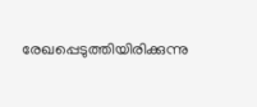രേഖപ്പെടുത്തിയിരിക്കുന്നു